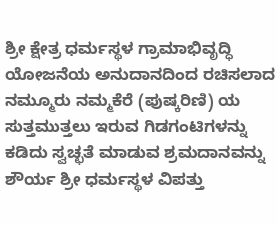ಶ್ರೀ ಕ್ಷೇತ್ರ ಧರ್ಮಸ್ಥಳ ಗ್ರಾಮಾಭಿವೃದ್ಧಿ ಯೋಜನೆಯ ಅನುದಾನದಿಂದ ರಚಿಸಲಾದ ನಮ್ಮೂರು ನಮ್ಮಕೆರೆ (ಪುಷ್ಕರಿಣಿ) ಯ ಸುತ್ತಮುತ್ತಲು ಇರುವ ಗಿಡಗಂಟಿಗಳನ್ನು ಕಡಿದು ಸ್ವಚ್ಛತೆ ಮಾಡುವ ಶ್ರಮದಾನವನ್ನು ಶೌರ್ಯ ಶ್ರೀ ಧರ್ಮಸ್ಥಳ ವಿಪತ್ತು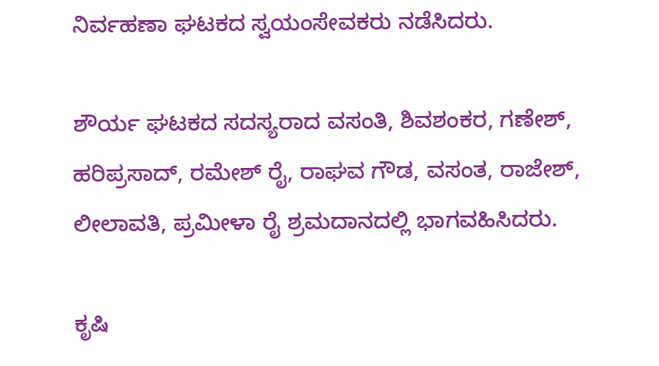ನಿರ್ವಹಣಾ ಘಟಕದ ಸ್ವಯಂಸೇವಕರು ನಡೆಸಿದರು.

ಶೌರ್ಯ ಘಟಕದ ಸದಸ್ಯರಾದ ವಸಂತಿ, ಶಿವಶಂಕರ, ಗಣೇಶ್, ಹರಿಪ್ರಸಾದ್, ರಮೇಶ್ ರೈ, ರಾಘವ ಗೌಡ, ವಸಂತ, ರಾಜೇಶ್, ಲೀಲಾವತಿ, ಪ್ರಮೀಳಾ ರೈ ಶ್ರಮದಾನದಲ್ಲಿ ಭಾಗವಹಿಸಿದರು.

ಕೃಷಿ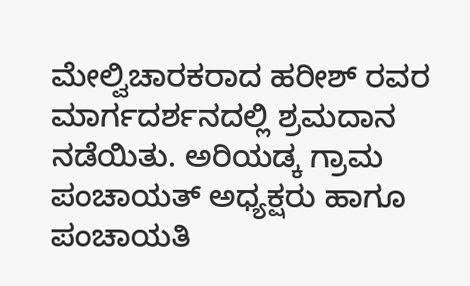ಮೇಲ್ವಿಚಾರಕರಾದ ಹರೀಶ್ ರವರ ಮಾರ್ಗದರ್ಶನದಲ್ಲಿ ಶ್ರಮದಾನ ನಡೆಯಿತು. ಅರಿಯಡ್ಕ ಗ್ರಾಮ ಪಂಚಾಯತ್ ಅಧ್ಯಕ್ಷರು ಹಾಗೂ ಪಂಚಾಯತಿ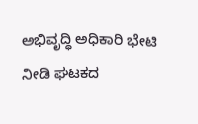ಅಭಿವೃದ್ಧಿ ಅಧಿಕಾರಿ ಭೇಟಿ ನೀಡಿ ಘಟಕದ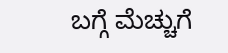ಬಗ್ಗೆ ಮೆಚ್ಚುಗೆ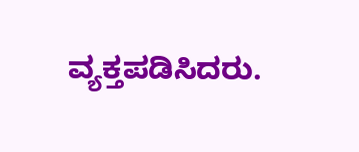ವ್ಯಕ್ತಪಡಿಸಿದರು.